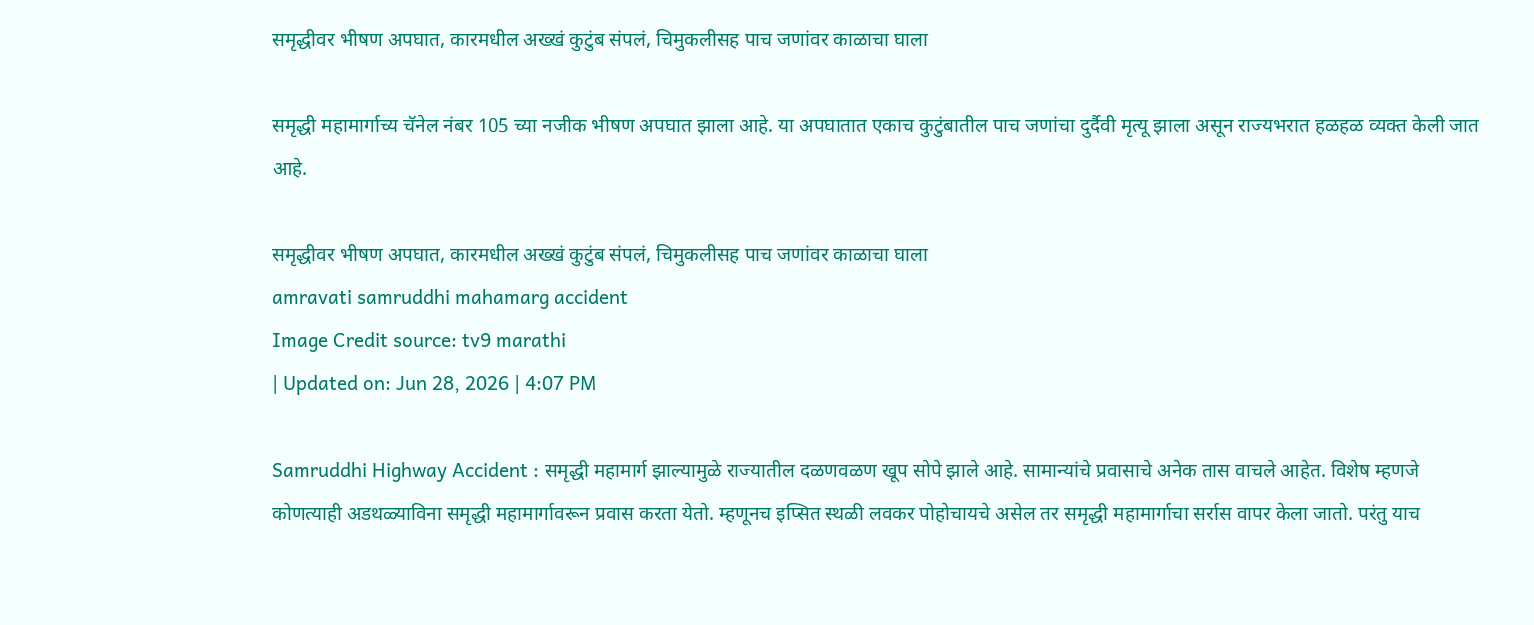समृद्धीवर भीषण अपघात, कारमधील अख्खं कुटुंब संपलं, चिमुकलीसह पाच जणांवर काळाचा घाला

समृद्धी महामार्गाच्य चॅनेल नंबर 105 च्या नजीक भीषण अपघात झाला आहे. या अपघातात एकाच कुटुंबातील पाच जणांचा दुर्दैवी मृत्यू झाला असून राज्यभरात हळहळ व्यक्त केली जात आहे.

समृद्धीवर भीषण अपघात, कारमधील अख्खं कुटुंब संपलं, चिमुकलीसह पाच जणांवर काळाचा घाला
amravati samruddhi mahamarg accident
Image Credit source: tv9 marathi
| Updated on: Jun 28, 2026 | 4:07 PM

Samruddhi Highway Accident : समृद्धी महामार्ग झाल्यामुळे राज्यातील दळणवळण खूप सोपे झाले आहे. सामान्यांचे प्रवासाचे अनेक तास वाचले आहेत. विशेष म्हणजे कोणत्याही अडथळ्याविना समृद्धी महामार्गावरून प्रवास करता येतो. म्हणूनच इप्सित स्थळी लवकर पोहोचायचे असेल तर समृद्धी महामार्गाचा सर्रास वापर केला जातो. परंतु याच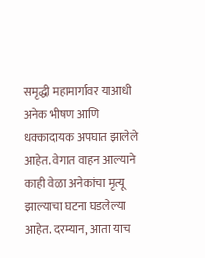समृद्धी महामार्गावर याआधी अनेक भीषण आणि धक्कादायक अपघात झालेले आहेत. वेगात वाहन आल्याने काही वेळा अनेकांचा मृत्यू झाल्याचा घटना घडलेल्या आहेत. दरम्यान, आता याच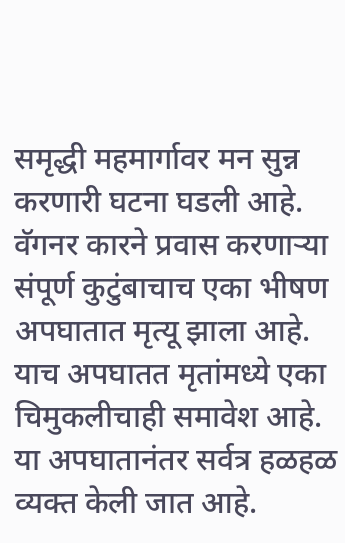समृद्धी महमार्गावर मन सुन्न करणारी घटना घडली आहे. वॅगनर कारने प्रवास करणाऱ्या संपूर्ण कुटुंबाचाच एका भीषण अपघातात मृत्यू झाला आहे. याच अपघातत मृतांमध्ये एका चिमुकलीचाही समावेश आहे. या अपघातानंतर सर्वत्र हळहळ व्यक्त केली जात आहे.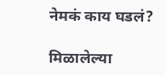नेमकं काय घडलं?

मिळालेल्या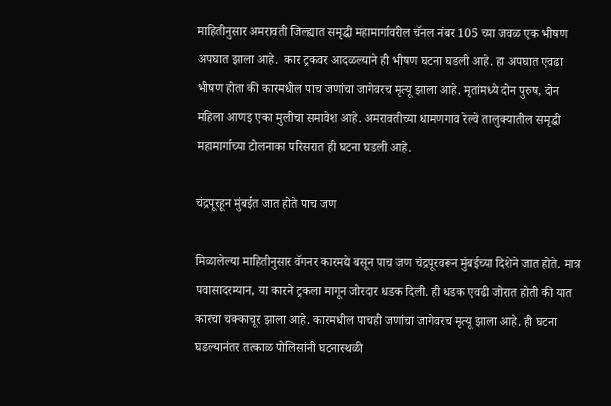माहितीनुसार अमरावती जिल्ह्यात समृद्धी महामार्गावरील चॅनल नंबर 105 च्या जवळ एक भीषण अपघात झाला आहे.  कार ट्रकवर आदळल्याने ही भीषण घटना घडली आहे. हा अपघात एवढा भीषण होता की कारमधील पाच जणांचा जागेवरच मृत्यू झाला आहे. मृतांमध्ये दोन पुरुष, दोन महिला आणइ एका मुलीचा समावेश आहे. अमरावतीच्या धामणगाव रेल्वे तालुक्यातील समृद्धी महामार्गाच्या टोलनाका परिसरात ही घटना घडली आहे.

चंद्रपूरहून मुंबईत जात होते पाच जण

मिळालेल्या माहितीनुसार वॅगनर कारमद्ये बसून पाच जण चंद्रपूरवरून मुंबईच्या दिशेने जात होते. मात्र पवासादरम्यान, या कारने ट्रकला मागून जोरदार धडक दिली. ही धडक एवढी जोरात होती की यात कारचा चक्काचूर झाला आहे. कारमधील पाचही जणांचा जागेवरच मृत्यू झाला आहे. ही घटना घडल्यानंतर तत्काळ पोलिसांनी घटनास्थळी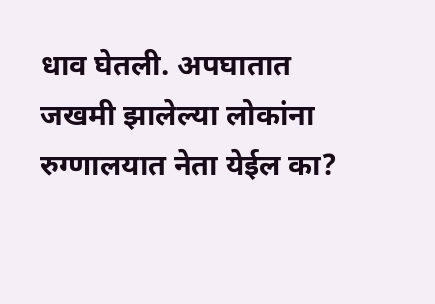धाव घेतली. अपघातात जखमी झालेल्या लोकांना रुग्णालयात नेता येईल का?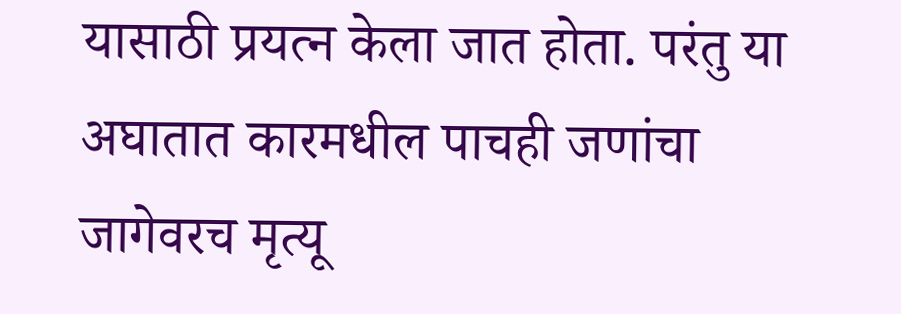यासाठी प्रयत्न केला जात होता. परंतु या अघातात कारमधील पाचही जणांचा जागेवरच मृत्यू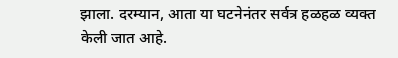झाला. दरम्यान, आता या घटनेनंतर सर्वत्र हळहळ व्यक्त केली जात आहे.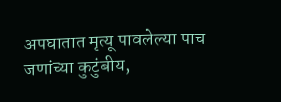अपघातात मृत्यू पावलेल्या पाच जणांच्या कुटुंबीय,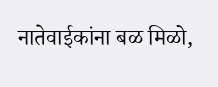नातेवाईकांना बळ मिळो,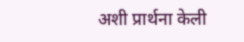अशी प्रार्थना केली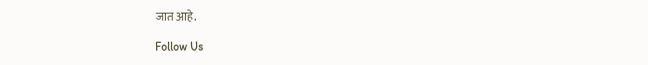जात आहे.

Follow Us